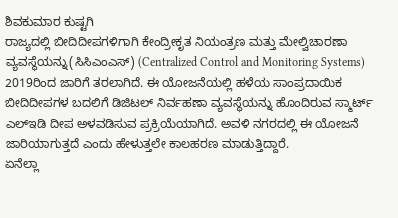ಶಿವಕುಮಾರ ಕುಷ್ಟಗಿ
ರಾಜ್ಯದಲ್ಲಿ ಬೀದಿದೀಪಗಳಿಗಾಗಿ ಕೇಂದ್ರೀಕೃತ ನಿಯಂತ್ರಣ ಮತ್ತು ಮೇಲ್ವಿಚಾರಣಾ ವ್ಯವಸ್ಥೆಯನ್ನು(ಸಿಸಿಎಂಎಸ್) (Centralized Control and Monitoring Systems) 2019ರಿಂದ ಜಾರಿಗೆ ತರಲಾಗಿದೆ. ಈ ಯೋಜನೆಯಲ್ಲಿ ಹಳೆಯ ಸಾಂಪ್ರದಾಯಿಕ ಬೀದಿದೀಪಗಳ ಬದಲಿಗೆ ಡಿಜಿಟಲ್ ನಿರ್ವಹಣಾ ವ್ಯವಸ್ಥೆಯನ್ನು ಹೊಂದಿರುವ ಸ್ಮಾರ್ಟ್ ಎಲ್ಇಡಿ ದೀಪ ಅಳವಡಿಸುವ ಪ್ರಕ್ರಿಯೆಯಾಗಿದೆ. ಅವಳಿ ನಗರದಲ್ಲಿ ಈ ಯೋಜನೆ ಜಾರಿಯಾಗುತ್ತದೆ ಎಂದು ಹೇಳುತ್ತಲೇ ಕಾಲಹರಣ ಮಾಡುತ್ತಿದ್ದಾರೆ.
ಏನೆಲ್ಲಾ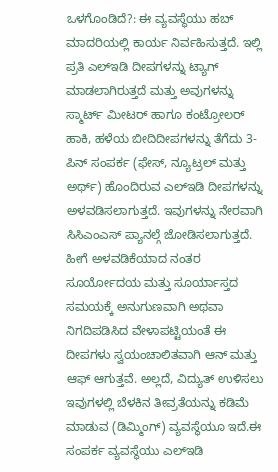ಒಳಗೊಂಡಿದೆ?: ಈ ವ್ಯವಸ್ಥೆಯು ಹಬ್ ಮಾದರಿಯಲ್ಲಿ ಕಾರ್ಯ ನಿರ್ವಹಿಸುತ್ತದೆ. ಇಲ್ಲಿ ಪ್ರತಿ ಎಲ್ಇಡಿ ದೀಪಗಳನ್ನು ಟ್ಯಾಗ್ ಮಾಡಲಾಗಿರುತ್ತದೆ ಮತ್ತು ಅವುಗಳನ್ನು ಸ್ಮಾರ್ಟ್ ಮೀಟರ್ ಹಾಗೂ ಕಂಟ್ರೋಲರ್ ಹಾಕಿ, ಹಳೆಯ ಬೀದಿದೀಪಗಳನ್ನು ತೆಗೆದು 3- ಪಿನ್ ಸಂಪರ್ಕ (ಫೇಸ್, ನ್ಯೂಟ್ರಲ್ ಮತ್ತು ಅರ್ಥ್) ಹೊಂದಿರುವ ಎಲ್ಇಡಿ ದೀಪಗಳನ್ನು ಅಳವಡಿಸಲಾಗುತ್ತದೆ. ಇವುಗಳನ್ನು ನೇರವಾಗಿ ಸಿಸಿಎಂಎಸ್ ಪ್ಯಾನಲ್ಗೆ ಜೋಡಿಸಲಾಗುತ್ತದೆ. ಹೀಗೆ ಅಳವಡಿಕೆಯಾದ ನಂತರ ಸೂರ್ಯೋದಯ ಮತ್ತು ಸೂರ್ಯಾಸ್ತದ ಸಮಯಕ್ಕೆ ಅನುಗುಣವಾಗಿ ಅಥವಾ ನಿಗದಿಪಡಿಸಿದ ವೇಳಾಪಟ್ಟಿಯಂತೆ ಈ ದೀಪಗಳು ಸ್ವಯಂಚಾಲಿತವಾಗಿ ಆನ್ ಮತ್ತು ಆಫ್ ಆಗುತ್ತವೆ. ಅಲ್ಲದೆ, ವಿದ್ಯುತ್ ಉಳಿಸಲು ಇವುಗಳಲ್ಲಿ ಬೆಳಕಿನ ತೀವ್ರತೆಯನ್ನು ಕಡಿಮೆ ಮಾಡುವ (ಡಿಮ್ಮಿಂಗ್) ವ್ಯವಸ್ಥೆಯೂ ಇದೆ.ಈ ಸಂಪರ್ಕ ವ್ಯವಸ್ಥೆಯು ಎಲ್ಇಡಿ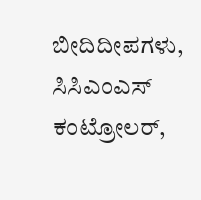ಬೀದಿದೀಪಗಳು, ಸಿಸಿಎಂಎಸ್ ಕಂಟ್ರೋಲರ್,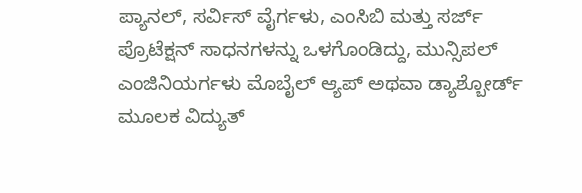ಪ್ಯಾನಲ್, ಸರ್ವಿಸ್ ವೈರ್ಗಳು, ಎಂಸಿಬಿ ಮತ್ತು ಸರ್ಜ್ ಪ್ರೊಟೆಕ್ಷನ್ ಸಾಧನಗಳನ್ನು ಒಳಗೊಂಡಿದ್ದು, ಮುನ್ಸಿಪಲ್ ಎಂಜಿನಿಯರ್ಗಳು ಮೊಬೈಲ್ ಆ್ಯಪ್ ಅಥವಾ ಡ್ಯಾಶ್ಬೋರ್ಡ್ ಮೂಲಕ ವಿದ್ಯುತ್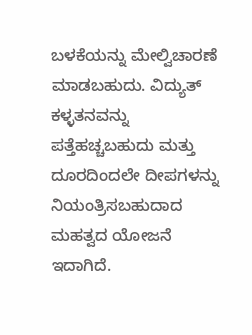ಬಳಕೆಯನ್ನು ಮೇಲ್ವಿಚಾರಣೆ ಮಾಡಬಹುದು. ವಿದ್ಯುತ್ ಕಳ್ಳತನವನ್ನು ಪತ್ತೆಹಚ್ಚಬಹುದು ಮತ್ತು ದೂರದಿಂದಲೇ ದೀಪಗಳನ್ನು ನಿಯಂತ್ರಿಸಬಹುದಾದ ಮಹತ್ವದ ಯೋಜನೆ ಇದಾಗಿದೆ.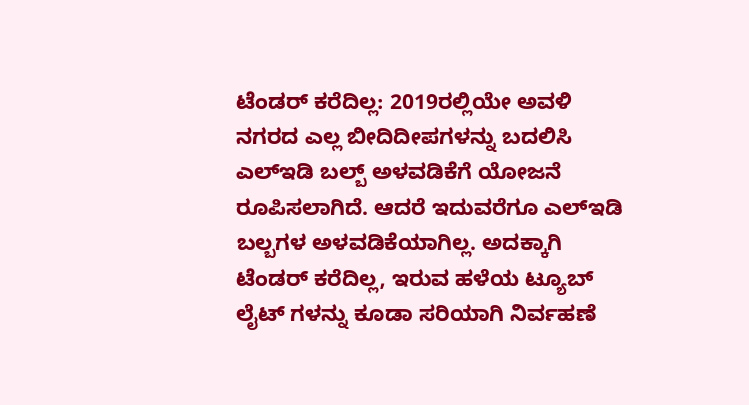ಟೆಂಡರ್ ಕರೆದಿಲ್ಲ: 2019ರಲ್ಲಿಯೇ ಅವಳಿ ನಗರದ ಎಲ್ಲ ಬೀದಿದೀಪಗಳನ್ನು ಬದಲಿಸಿ ಎಲ್ಇಡಿ ಬಲ್ಬ್ ಅಳವಡಿಕೆಗೆ ಯೋಜನೆ ರೂಪಿಸಲಾಗಿದೆ. ಆದರೆ ಇದುವರೆಗೂ ಎಲ್ಇಡಿ ಬಲ್ಬಗಳ ಅಳವಡಿಕೆಯಾಗಿಲ್ಲ. ಅದಕ್ಕಾಗಿ ಟೆಂಡರ್ ಕರೆದಿಲ್ಲ, ಇರುವ ಹಳೆಯ ಟ್ಯೂಬ್ ಲೈಟ್ ಗಳನ್ನು ಕೂಡಾ ಸರಿಯಾಗಿ ನಿರ್ವಹಣೆ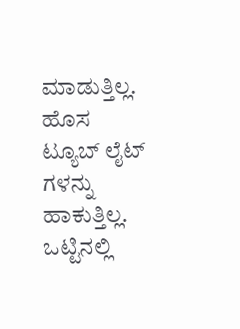ಮಾಡುತ್ತಿಲ್ಲ. ಹೊಸ ಟ್ಯೂಬ್ ಲೈಟ್ ಗಳನ್ನು ಹಾಕುತ್ತಿಲ್ಲ. ಒಟ್ಟಿನಲ್ಲಿ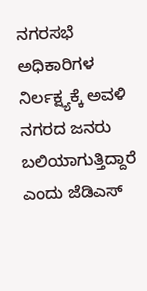ನಗರಸಭೆ ಅಧಿಕಾರಿಗಳ ನಿರ್ಲಕ್ಷ್ಯಕ್ಕೆ ಅವಳಿ ನಗರದ ಜನರು ಬಲಿಯಾಗುತ್ತಿದ್ದಾರೆ ಎಂದು ಜೆಡಿಎಸ್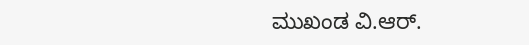ಮುಖಂಡ ವಿ.ಆರ್.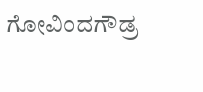ಗೋವಿಂದಗೌಡ್ರ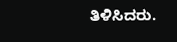ತಿಳಿಸಿದರು.